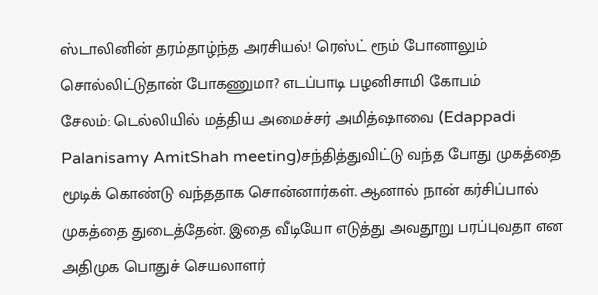ஸ்டாலினின் தரம்தாழ்ந்த அரசியல்! ரெஸ்ட் ரூம் போனாலும் சொல்லிட்டுதான் போகணுமா? எடப்பாடி பழனிசாமி கோபம்
சேலம்: டெல்லியில் மத்திய அமைச்சர் அமித்ஷாவை (Edappadi Palanisamy AmitShah meeting)சந்தித்துவிட்டு வந்த போது முகத்தை மூடிக் கொண்டு வந்ததாக சொன்னார்கள். ஆனால் நான் கர்சிப்பால் முகத்தை துடைத்தேன். இதை வீடியோ எடுத்து அவதூறு பரப்புவதா என அதிமுக பொதுச் செயலாளர்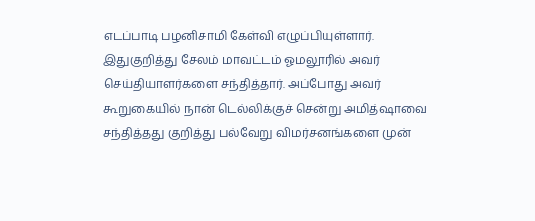எடப்பாடி பழனிசாமி கேள்வி எழுப்பியுள்ளார்.
இதுகுறித்து சேலம் மாவட்டம் ஓமலூரில் அவர் செய்தியாளர்களை சந்தித்தார். அப்போது அவர் கூறுகையில் நான் டெல்லிக்குச் சென்று அமித்ஷாவை சந்தித்தது குறித்து பல்வேறு விமர்சனங்களை முன்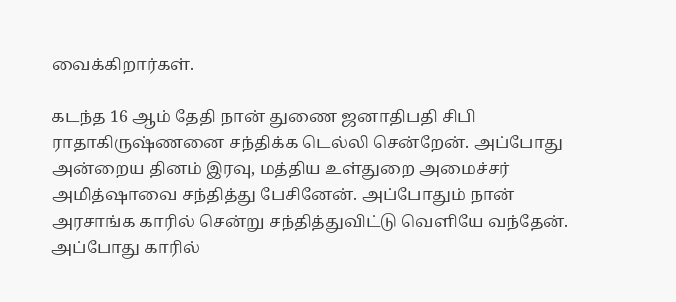வைக்கிறார்கள்.

கடந்த 16 ஆம் தேதி நான் துணை ஜனாதிபதி சிபி ராதாகிருஷ்ணனை சந்திக்க டெல்லி சென்றேன். அப்போது அன்றைய தினம் இரவு, மத்திய உள்துறை அமைச்சர் அமித்ஷாவை சந்தித்து பேசினேன். அப்போதும் நான் அரசாங்க காரில் சென்று சந்தித்துவிட்டு வெளியே வந்தேன். அப்போது காரில்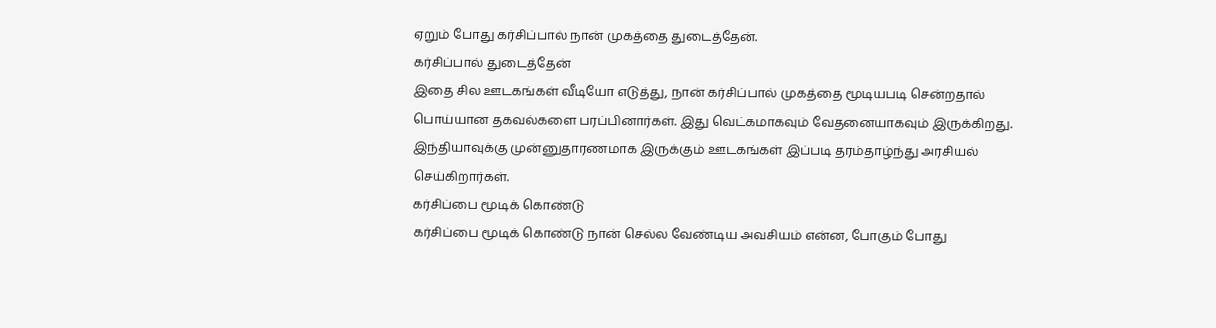ஏறும் போது கர்சிப்பால் நான் முகத்தை துடைத்தேன்.
கர்சிப்பால் துடைத்தேன்
இதை சில ஊடகங்கள் வீடியோ எடுத்து, நான் கர்சிப்பால் முகத்தை மூடியபடி சென்றதால் பொய்யான தகவல்களை பரப்பினார்கள். இது வெட்கமாகவும் வேதனையாகவும் இருக்கிறது. இந்தியாவுக்கு முன்னுதாரணமாக இருக்கும் ஊடகங்கள் இப்படி தரம்தாழ்ந்து அரசியல் செய்கிறார்கள்.
கர்சிப்பை மூடிக் கொண்டு
கர்சிப்பை மூடிக் கொண்டு நான் செல்ல வேண்டிய அவசியம் என்ன, போகும் போது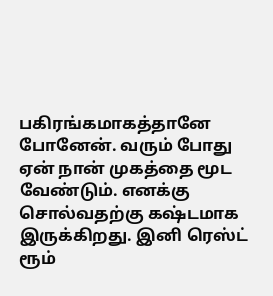பகிரங்கமாகத்தானே போனேன். வரும் போது ஏன் நான் முகத்தை மூட வேண்டும். எனக்கு சொல்வதற்கு கஷ்டமாக இருக்கிறது. இனி ரெஸ்ட் ரூம்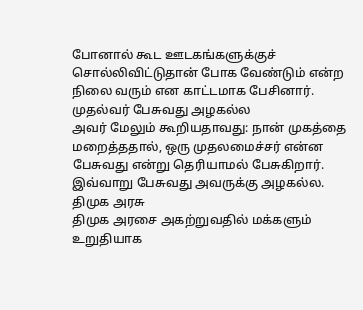போனால் கூட ஊடகங்களுக்குச் சொல்லிவிட்டுதான் போக வேண்டும் என்ற நிலை வரும் என காட்டமாக பேசினார்.
முதல்வர் பேசுவது அழகல்ல
அவர் மேலும் கூறியதாவது: நான் முகத்தை மறைத்ததால், ஒரு முதலமைச்சர் என்ன பேசுவது என்று தெரியாமல் பேசுகிறார். இவ்வாறு பேசுவது அவருக்கு அழகல்ல.
திமுக அரசு
திமுக அரசை அகற்றுவதில் மக்களும் உறுதியாக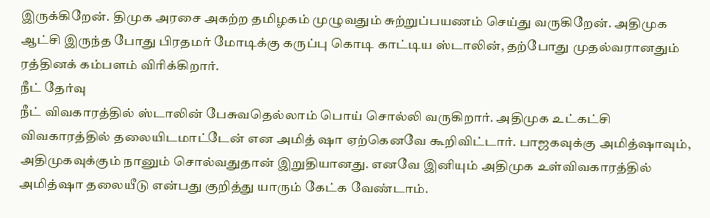இருக்கிறேன். திமுக அரசை அகற்ற தமிழகம் முழுவதும் சுற்றுப்பயணம் செய்து வருகிறேன். அதிமுக ஆட்சி இருந்த போது பிரதமர் மோடிக்கு கருப்பு கொடி காட்டிய ஸ்டாலின், தற்போது முதல்வரானதும் ரத்தினக் கம்பளம் விரிக்கிறார்.
நீட் தேர்வு
நீட் விவகாரத்தில் ஸ்டாலின் பேசுவதெல்லாம் பொய் சொல்லி வருகிறார். அதிமுக உட்கட்சி விவகாரத்தில் தலையிடமாட்டேன் என அமித் ஷா ஏற்கெனவே கூறிவிட்டார். பாஜகவுக்கு அமித்ஷாவும், அதிமுகவுக்கும் நானும் சொல்வதுதான் இறுதியானது. எனவே இனியும் அதிமுக உள்விவகாரத்தில் அமித்ஷா தலையீடு என்பது குறித்து யாரும் கேட்க வேண்டாம்.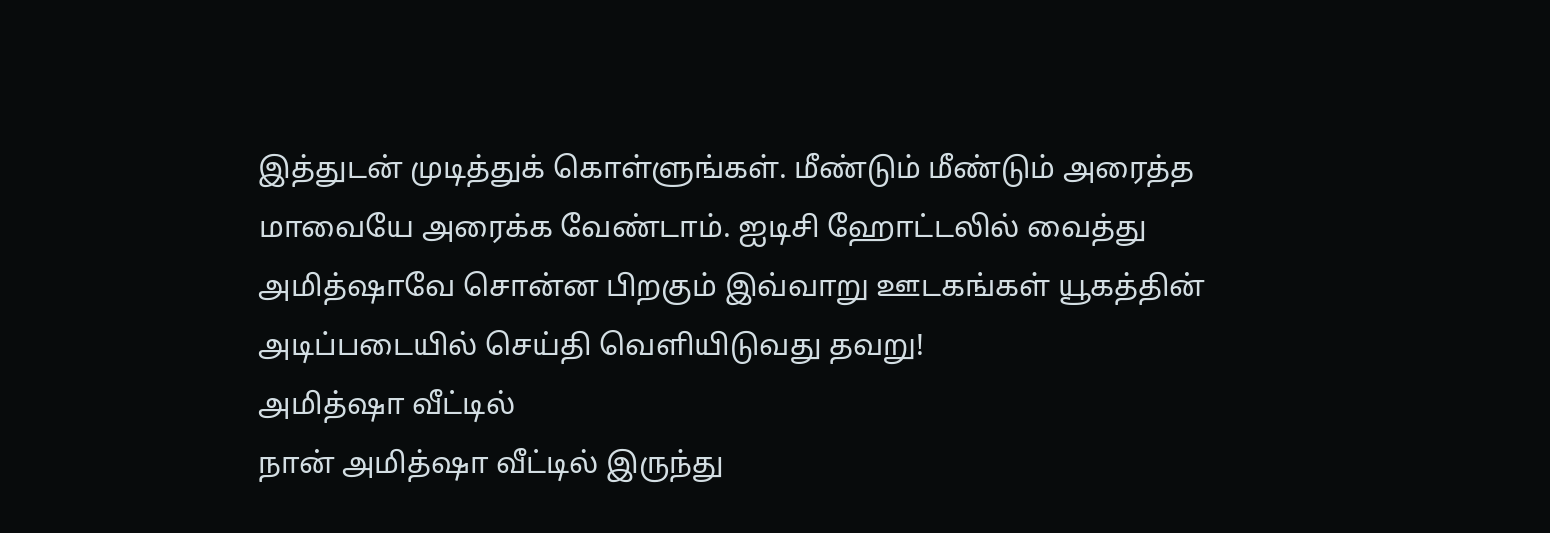இத்துடன் முடித்துக் கொள்ளுங்கள். மீண்டும் மீண்டும் அரைத்த மாவையே அரைக்க வேண்டாம். ஐடிசி ஹோட்டலில் வைத்து அமித்ஷாவே சொன்ன பிறகும் இவ்வாறு ஊடகங்கள் யூகத்தின் அடிப்படையில் செய்தி வெளியிடுவது தவறு!
அமித்ஷா வீட்டில்
நான் அமித்ஷா வீட்டில் இருந்து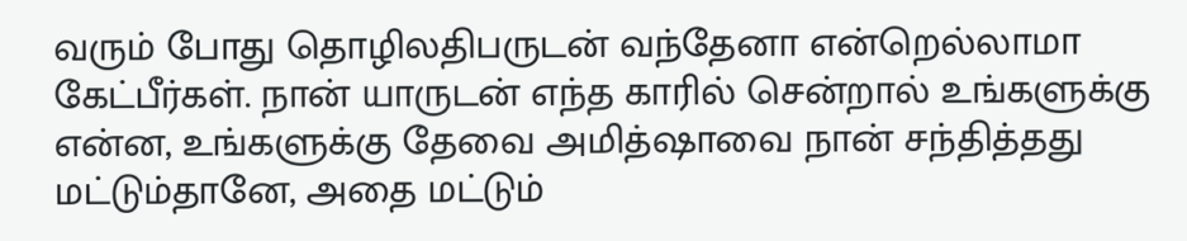வரும் போது தொழிலதிபருடன் வந்தேனா என்றெல்லாமா கேட்பீர்கள். நான் யாருடன் எந்த காரில் சென்றால் உங்களுக்கு என்ன, உங்களுக்கு தேவை அமித்ஷாவை நான் சந்தித்தது மட்டும்தானே, அதை மட்டும்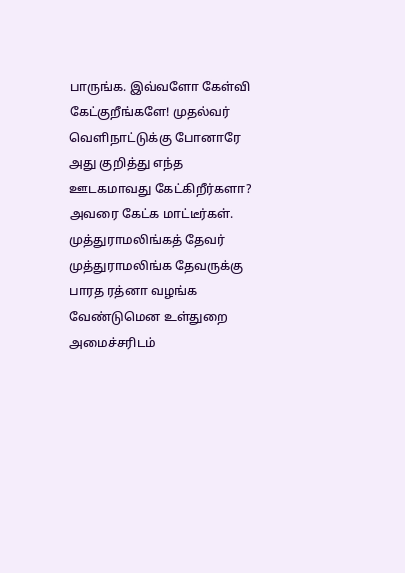பாருங்க. இவ்வளோ கேள்வி கேட்குறீங்களே! முதல்வர் வெளிநாட்டுக்கு போனாரே அது குறித்து எந்த ஊடகமாவது கேட்கிறீர்களா? அவரை கேட்க மாட்டீர்கள்.
முத்துராமலிங்கத் தேவர்
முத்துராமலிங்க தேவருக்கு பாரத ரத்னா வழங்க வேண்டுமென உள்துறை அமைச்சரிடம்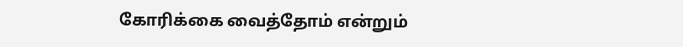கோரிக்கை வைத்தோம் என்றும்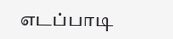எடப்பாடி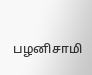பழனிசாமி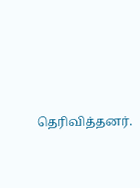தெரிவித்தனர்.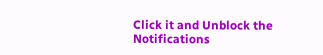Click it and Unblock the Notifications